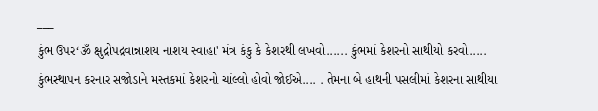___
કુંભ ઉપર‘ૐ ક્ષુદ્રોપદ્રવાન્નાશય નાશય સ્વાહા' મંત્ર કંકુ કે કેશરથી લખવો...... કુંભમાં કેશરનો સાથીયો કરવો..... કુંભસ્થાપન કરનાર સજોડાને મસ્તકમાં કેશરનો ચાંલ્લો હોવો જોઈએ.... . તેમના બે હાથની પસલીમાં કેશરના સાથીયા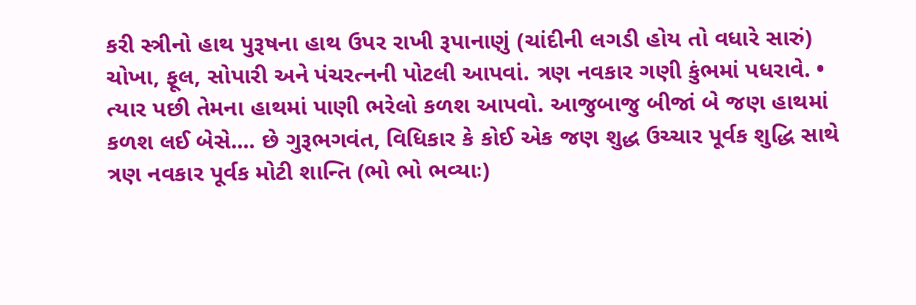કરી સ્ત્રીનો હાથ પુરૂષના હાથ ઉપર રાખી રૂપાનાણું (ચાંદીની લગડી હોય તો વધારે સારું) ચોખા, ફૂલ, સોપારી અને પંચરત્નની પોટલી આપવાં. ત્રણ નવકાર ગણી કુંભમાં પધરાવે. • ત્યાર પછી તેમના હાથમાં પાણી ભરેલો કળશ આપવો. આજુબાજુ બીજાં બે જણ હાથમાં કળશ લઈ બેસે.... છે ગુરૂભગવંત, વિધિકાર કે કોઈ એક જણ શુદ્ધ ઉચ્ચાર પૂર્વક શુદ્ધિ સાથે ત્રણ નવકાર પૂર્વક મોટી શાન્તિ (ભો ભો ભવ્યાઃ)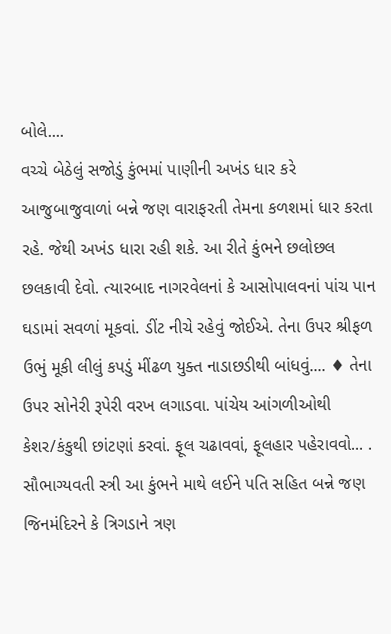બોલે....
વચ્ચે બેઠેલું સજોડું કુંભમાં પાણીની અખંડ ધાર કરે આજુબાજુવાળાં બન્ને જણ વારાફરતી તેમના કળશમાં ધાર કરતા રહે. જેથી અખંડ ધારા રહી શકે. આ રીતે કુંભને છલોછલ છલકાવી દેવો. ત્યારબાદ નાગરવેલનાં કે આસોપાલવનાં પાંચ પાન ઘડામાં સવળાં મૂકવાં. ડીંટ નીચે રહેવું જોઈએ. તેના ઉપર શ્રીફળ ઉભું મૂકી લીલું કપડું મીંઢળ યુક્ત નાડાછડીથી બાંધવું.... ♦ તેના ઉપર સોનેરી રૂપેરી વરખ લગાડવા. પાંચેય આંગળીઓથી કેશર/કંકુથી છાંટણાં કરવાં. ફૂલ ચઢાવવાં, ફૂલહાર પહેરાવવો... . સૌભાગ્યવતી સ્ત્રી આ કુંભને માથે લઈને પતિ સહિત બન્ને જણ જિનમંદિરને કે ત્રિગડાને ત્રણ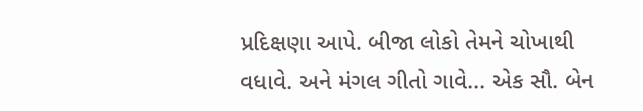પ્રદિક્ષણા આપે. બીજા લોકો તેમને ચોખાથી વધાવે. અને મંગલ ગીતો ગાવે... એક સૌ. બેન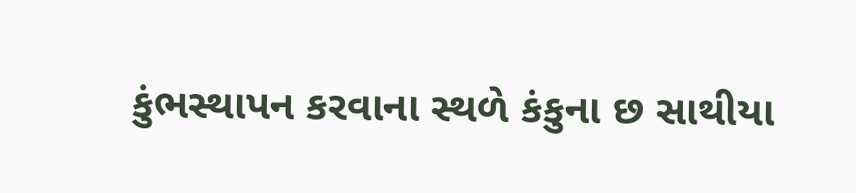કુંભસ્થાપન કરવાના સ્થળે કંકુના છ સાથીયા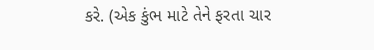કરે. (એક કુંભ માટે તેને ફરતા ચાર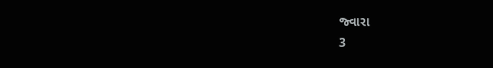જ્વારા
3